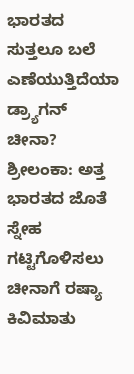ಭಾರತದ ಸುತ್ತಲೂ ಬಲೆ ಎಣೆಯುತ್ತಿದೆಯಾ ಡ್ರ್ಯಾಗನ್ ಚೀನಾ?
ಶ್ರೀಲಂಕಾ: ಅತ್ತ ಭಾರತದ ಜೊತೆ ಸ್ನೇಹ ಗಟ್ಟಿಗೊಳಿಸಲು ಚೀನಾಗೆ ರಷ್ಯಾ ಕಿವಿಮಾತು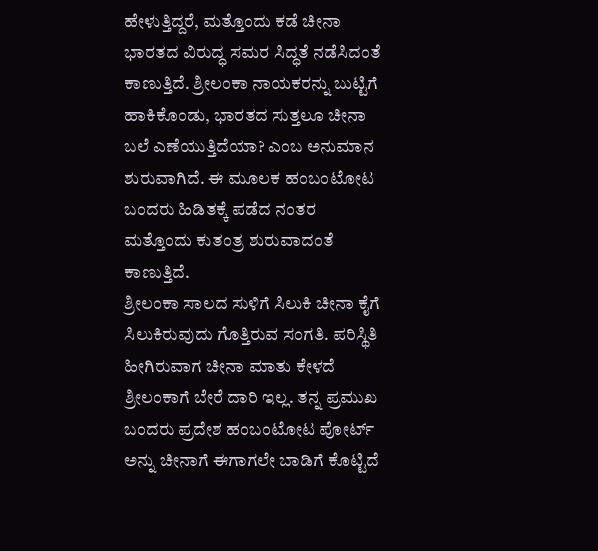ಹೇಳುತ್ತಿದ್ದರೆ, ಮತ್ತೊಂದು ಕಡೆ ಚೀನಾ ಭಾರತದ ವಿರುದ್ಧ ಸಮರ ಸಿದ್ಧತೆ ನಡೆಸಿದಂತೆ ಕಾಣುತ್ತಿದೆ. ಶ್ರೀಲಂಕಾ ನಾಯಕರನ್ನು ಬುಟ್ಟಿಗೆ ಹಾಕಿಕೊಂಡು, ಭಾರತದ ಸುತ್ತಲೂ ಚೀನಾ ಬಲೆ ಎಣೆಯುತ್ತಿದೆಯಾ? ಎಂಬ ಅನುಮಾನ ಶುರುವಾಗಿದೆ. ಈ ಮೂಲಕ ಹಂಬಂಟೋಟ ಬಂದರು ಹಿಡಿತಕ್ಕೆ ಪಡೆದ ನಂತರ ಮತ್ತೊಂದು ಕುತಂತ್ರ ಶುರುವಾದಂತೆ ಕಾಣುತ್ತಿದೆ.
ಶ್ರೀಲಂಕಾ ಸಾಲದ ಸುಳಿಗೆ ಸಿಲುಕಿ ಚೀನಾ ಕೈಗೆ ಸಿಲುಕಿರುವುದು ಗೊತ್ತಿರುವ ಸಂಗತಿ. ಪರಿಸ್ಥಿತಿ ಹೀಗಿರುವಾಗ ಚೀನಾ ಮಾತು ಕೇಳದೆ ಶ್ರೀಲಂಕಾಗೆ ಬೇರೆ ದಾರಿ ಇಲ್ಲ. ತನ್ನ ಪ್ರಮುಖ ಬಂದರು ಪ್ರದೇಶ ಹಂಬಂಟೋಟ ಪೋರ್ಟ್ ಅನ್ನು ಚೀನಾಗೆ ಈಗಾಗಲೇ ಬಾಡಿಗೆ ಕೊಟ್ಟಿದೆ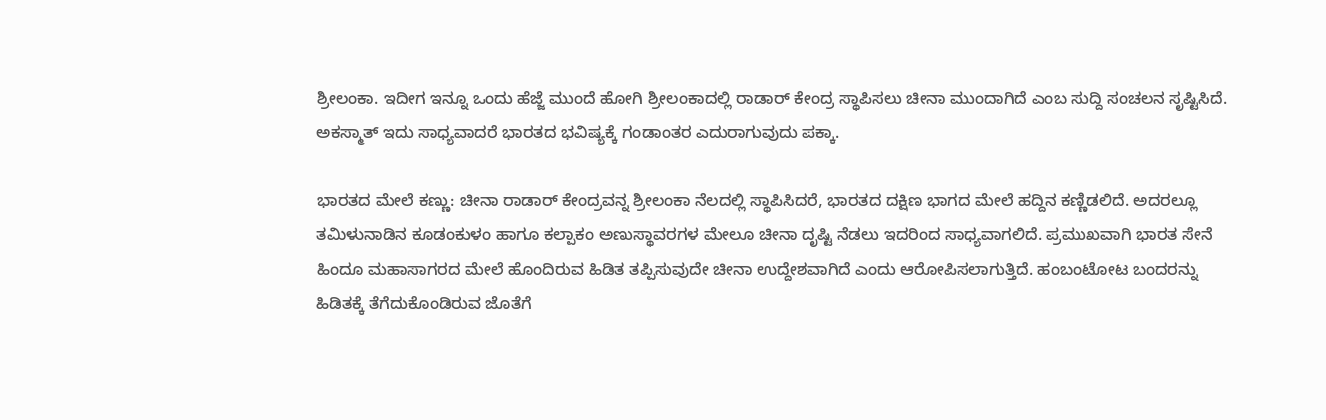ಶ್ರೀಲಂಕಾ. ಇದೀಗ ಇನ್ನೂ ಒಂದು ಹೆಜ್ಜೆ ಮುಂದೆ ಹೋಗಿ ಶ್ರೀಲಂಕಾದಲ್ಲಿ ರಾಡಾರ್ ಕೇಂದ್ರ ಸ್ಥಾಪಿಸಲು ಚೀನಾ ಮುಂದಾಗಿದೆ ಎಂಬ ಸುದ್ದಿ ಸಂಚಲನ ಸೃಷ್ಟಿಸಿದೆ. ಅಕಸ್ಮಾತ್ ಇದು ಸಾಧ್ಯವಾದರೆ ಭಾರತದ ಭವಿಷ್ಯಕ್ಕೆ ಗಂಡಾಂತರ ಎದುರಾಗುವುದು ಪಕ್ಕಾ.

ಭಾರತದ ಮೇಲೆ ಕಣ್ಣು: ಚೀನಾ ರಾಡಾರ್ ಕೇಂದ್ರವನ್ನ ಶ್ರೀಲಂಕಾ ನೆಲದಲ್ಲಿ ಸ್ಥಾಪಿಸಿದರೆ, ಭಾರತದ ದಕ್ಷಿಣ ಭಾಗದ ಮೇಲೆ ಹದ್ದಿನ ಕಣ್ಣಿಡಲಿದೆ. ಅದರಲ್ಲೂ ತಮಿಳುನಾಡಿನ ಕೂಡಂಕುಳಂ ಹಾಗೂ ಕಲ್ಪಾಕಂ ಅಣುಸ್ಥಾವರಗಳ ಮೇಲೂ ಚೀನಾ ದೃಷ್ಟಿ ನೆಡಲು ಇದರಿಂದ ಸಾಧ್ಯವಾಗಲಿದೆ. ಪ್ರಮುಖವಾಗಿ ಭಾರತ ಸೇನೆ ಹಿಂದೂ ಮಹಾಸಾಗರದ ಮೇಲೆ ಹೊಂದಿರುವ ಹಿಡಿತ ತಪ್ಪಿಸುವುದೇ ಚೀನಾ ಉದ್ದೇಶವಾಗಿದೆ ಎಂದು ಆರೋಪಿಸಲಾಗುತ್ತಿದೆ. ಹಂಬಂಟೋಟ ಬಂದರನ್ನು ಹಿಡಿತಕ್ಕೆ ತೆಗೆದುಕೊಂಡಿರುವ ಜೊತೆಗೆ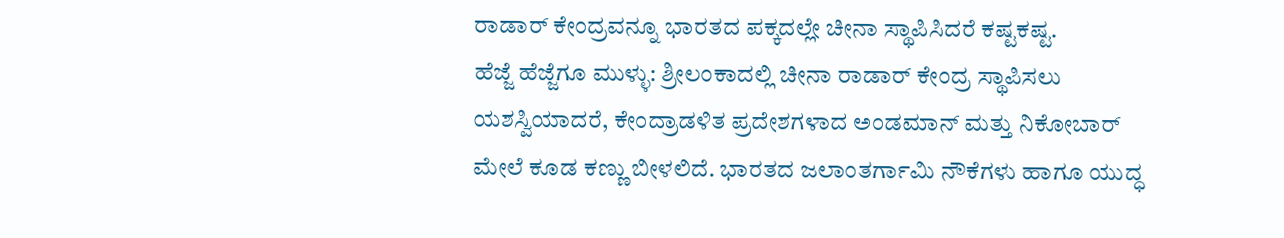ರಾಡಾರ್ ಕೇಂದ್ರವನ್ನೂ ಭಾರತದ ಪಕ್ಕದಲ್ಲೇ ಚೀನಾ ಸ್ಥಾಪಿಸಿದರೆ ಕಷ್ಟಕಷ್ಟ.
ಹೆಜ್ಜೆ ಹೆಜ್ಜೆಗೂ ಮುಳ್ಳು: ಶ್ರೀಲಂಕಾದಲ್ಲಿ ಚೀನಾ ರಾಡಾರ್ ಕೇಂದ್ರ ಸ್ಥಾಪಿಸಲು ಯಶಸ್ವಿಯಾದರೆ, ಕೇಂದ್ರಾಡಳಿತ ಪ್ರದೇಶಗಳಾದ ಅಂಡಮಾನ್ ಮತ್ತು ನಿಕೋಬಾರ್ ಮೇಲೆ ಕೂಡ ಕಣ್ಣು ಬೀಳಲಿದೆ. ಭಾರತದ ಜಲಾಂತರ್ಗಾಮಿ ನೌಕೆಗಳು ಹಾಗೂ ಯುದ್ಧ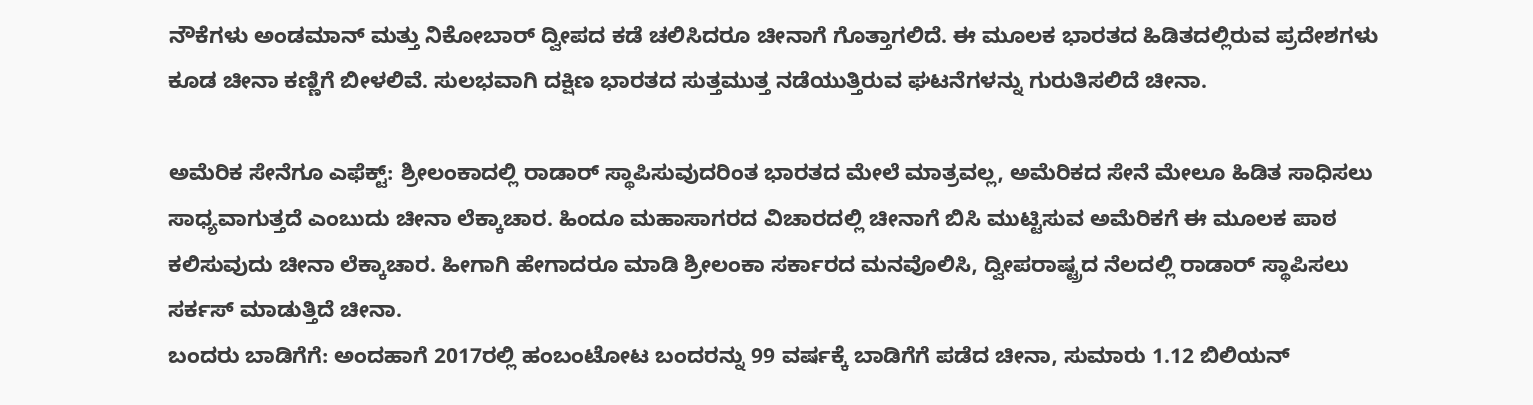ನೌಕೆಗಳು ಅಂಡಮಾನ್ ಮತ್ತು ನಿಕೋಬಾರ್ ದ್ವೀಪದ ಕಡೆ ಚಲಿಸಿದರೂ ಚೀನಾಗೆ ಗೊತ್ತಾಗಲಿದೆ. ಈ ಮೂಲಕ ಭಾರತದ ಹಿಡಿತದಲ್ಲಿರುವ ಪ್ರದೇಶಗಳು ಕೂಡ ಚೀನಾ ಕಣ್ಣಿಗೆ ಬೀಳಲಿವೆ. ಸುಲಭವಾಗಿ ದಕ್ಷಿಣ ಭಾರತದ ಸುತ್ತಮುತ್ತ ನಡೆಯುತ್ತಿರುವ ಘಟನೆಗಳನ್ನು ಗುರುತಿಸಲಿದೆ ಚೀನಾ.

ಅಮೆರಿಕ ಸೇನೆಗೂ ಎಫೆಕ್ಟ್: ಶ್ರೀಲಂಕಾದಲ್ಲಿ ರಾಡಾರ್ ಸ್ಥಾಪಿಸುವುದರಿಂತ ಭಾರತದ ಮೇಲೆ ಮಾತ್ರವಲ್ಲ, ಅಮೆರಿಕದ ಸೇನೆ ಮೇಲೂ ಹಿಡಿತ ಸಾಧಿಸಲು ಸಾಧ್ಯವಾಗುತ್ತದೆ ಎಂಬುದು ಚೀನಾ ಲೆಕ್ಕಾಚಾರ. ಹಿಂದೂ ಮಹಾಸಾಗರದ ವಿಚಾರದಲ್ಲಿ ಚೀನಾಗೆ ಬಿಸಿ ಮುಟ್ಟಿಸುವ ಅಮೆರಿಕಗೆ ಈ ಮೂಲಕ ಪಾಠ ಕಲಿಸುವುದು ಚೀನಾ ಲೆಕ್ಕಾಚಾರ. ಹೀಗಾಗಿ ಹೇಗಾದರೂ ಮಾಡಿ ಶ್ರೀಲಂಕಾ ಸರ್ಕಾರದ ಮನವೊಲಿಸಿ, ದ್ವೀಪರಾಷ್ಟ್ರದ ನೆಲದಲ್ಲಿ ರಾಡಾರ್ ಸ್ಥಾಪಿಸಲು ಸರ್ಕಸ್ ಮಾಡುತ್ತಿದೆ ಚೀನಾ.
ಬಂದರು ಬಾಡಿಗೆಗೆ: ಅಂದಹಾಗೆ 2017ರಲ್ಲಿ ಹಂಬಂಟೋಟ ಬಂದರನ್ನು 99 ವರ್ಷಕ್ಕೆ ಬಾಡಿಗೆಗೆ ಪಡೆದ ಚೀನಾ, ಸುಮಾರು 1.12 ಬಿಲಿಯನ್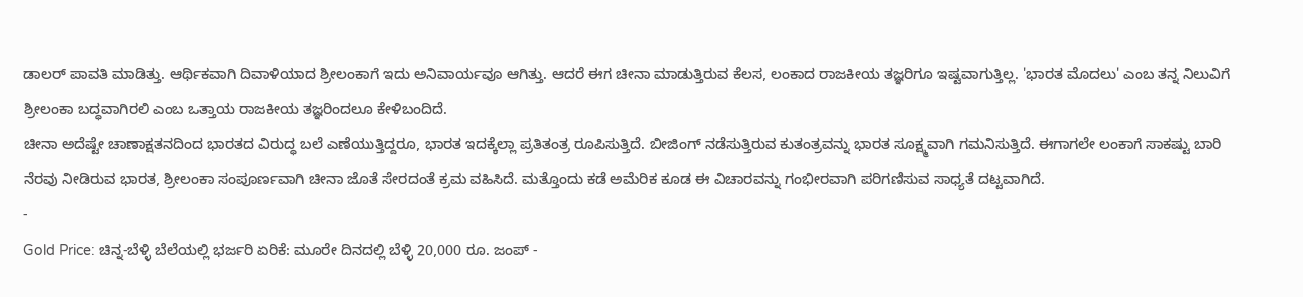ಡಾಲರ್ ಪಾವತಿ ಮಾಡಿತ್ತು. ಆರ್ಥಿಕವಾಗಿ ದಿವಾಳಿಯಾದ ಶ್ರೀಲಂಕಾಗೆ ಇದು ಅನಿವಾರ್ಯವೂ ಆಗಿತ್ತು. ಆದರೆ ಈಗ ಚೀನಾ ಮಾಡುತ್ತಿರುವ ಕೆಲಸ, ಲಂಕಾದ ರಾಜಕೀಯ ತಜ್ಞರಿಗೂ ಇಷ್ಟವಾಗುತ್ತಿಲ್ಲ. 'ಭಾರತ ಮೊದಲು' ಎಂಬ ತನ್ನ ನಿಲುವಿಗೆ ಶ್ರೀಲಂಕಾ ಬದ್ಧವಾಗಿರಲಿ ಎಂಬ ಒತ್ತಾಯ ರಾಜಕೀಯ ತಜ್ಞರಿಂದಲೂ ಕೇಳಿಬಂದಿದೆ.
ಚೀನಾ ಅದೆಷ್ಟೇ ಚಾಣಾಕ್ಷತನದಿಂದ ಭಾರತದ ವಿರುದ್ಧ ಬಲೆ ಎಣೆಯುತ್ತಿದ್ದರೂ, ಭಾರತ ಇದಕ್ಕೆಲ್ಲಾ ಪ್ರತಿತಂತ್ರ ರೂಪಿಸುತ್ತಿದೆ. ಬೀಜಿಂಗ್ ನಡೆಸುತ್ತಿರುವ ಕುತಂತ್ರವನ್ನು ಭಾರತ ಸೂಕ್ಷ್ಮವಾಗಿ ಗಮನಿಸುತ್ತಿದೆ. ಈಗಾಗಲೇ ಲಂಕಾಗೆ ಸಾಕಷ್ಟು ಬಾರಿ ನೆರವು ನೀಡಿರುವ ಭಾರತ, ಶ್ರೀಲಂಕಾ ಸಂಪೂರ್ಣವಾಗಿ ಚೀನಾ ಜೊತೆ ಸೇರದಂತೆ ಕ್ರಮ ವಹಿಸಿದೆ. ಮತ್ತೊಂದು ಕಡೆ ಅಮೆರಿಕ ಕೂಡ ಈ ವಿಚಾರವನ್ನು ಗಂಭೀರವಾಗಿ ಪರಿಗಣಿಸುವ ಸಾಧ್ಯತೆ ದಟ್ಟವಾಗಿದೆ.
-
Gold Price: ಚಿನ್ನ-ಬೆಳ್ಳಿ ಬೆಲೆಯಲ್ಲಿ ಭರ್ಜರಿ ಏರಿಕೆ: ಮೂರೇ ದಿನದಲ್ಲಿ ಬೆಳ್ಳಿ 20,000 ರೂ. ಜಂಪ್ -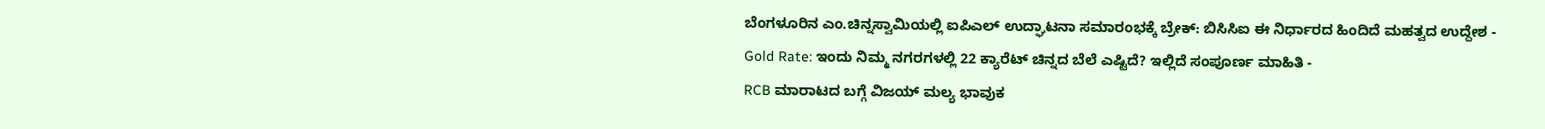ಬೆಂಗಳೂರಿನ ಎಂ.ಚಿನ್ನಸ್ವಾಮಿಯಲ್ಲಿ ಐಪಿಎಲ್ ಉದ್ಘಾಟನಾ ಸಮಾರಂಭಕ್ಕೆ ಬ್ರೇಕ್: ಬಿಸಿಸಿಐ ಈ ನಿರ್ಧಾರದ ಹಿಂದಿದೆ ಮಹತ್ವದ ಉದ್ದೇಶ -
Gold Rate: ಇಂದು ನಿಮ್ಮ ನಗರಗಳಲ್ಲಿ 22 ಕ್ಯಾರೆಟ್ ಚಿನ್ನದ ಬೆಲೆ ಎಷ್ಟಿದೆ? ಇಲ್ಲಿದೆ ಸಂಪೂರ್ಣ ಮಾಹಿತಿ -
RCB ಮಾರಾಟದ ಬಗ್ಗೆ ವಿಜಯ್ ಮಲ್ಯ ಭಾವುಕ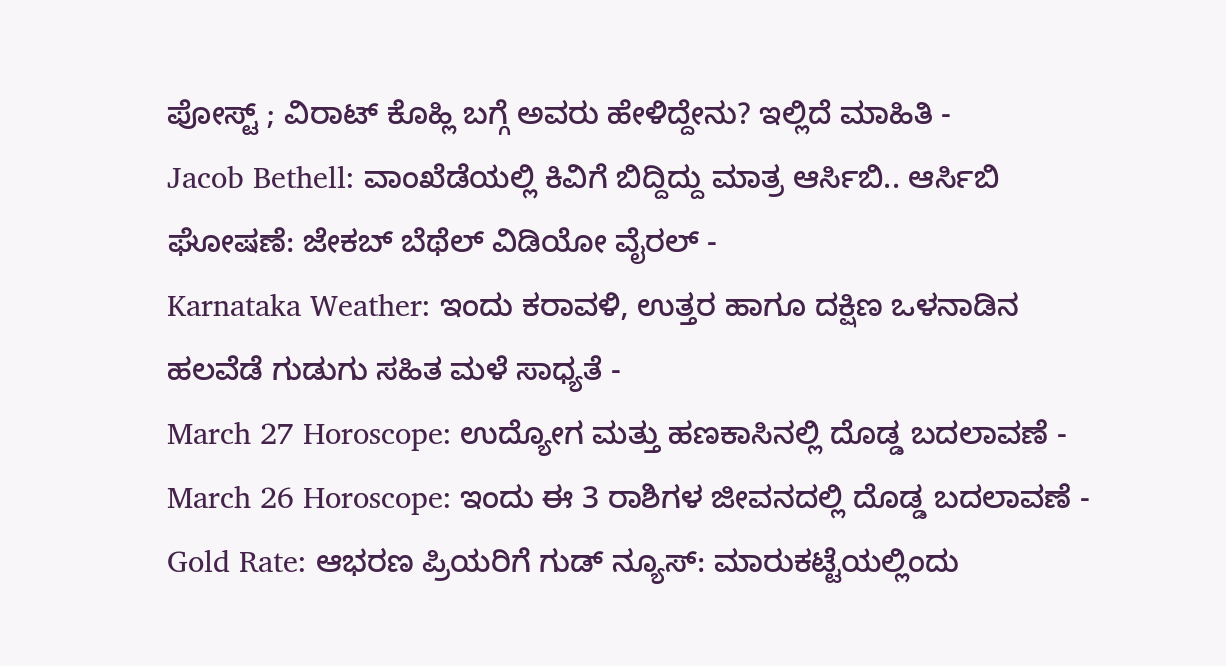ಪೋಸ್ಟ್ ; ವಿರಾಟ್ ಕೊಹ್ಲಿ ಬಗ್ಗೆ ಅವರು ಹೇಳಿದ್ದೇನು? ಇಲ್ಲಿದೆ ಮಾಹಿತಿ -
Jacob Bethell: ವಾಂಖೆಡೆಯಲ್ಲಿ ಕಿವಿಗೆ ಬಿದ್ದಿದ್ದು ಮಾತ್ರ ಆರ್ಸಿಬಿ.. ಆರ್ಸಿಬಿ ಘೋಷಣೆ: ಜೇಕಬ್ ಬೆಥೆಲ್ ವಿಡಿಯೋ ವೈರಲ್ -
Karnataka Weather: ಇಂದು ಕರಾವಳಿ, ಉತ್ತರ ಹಾಗೂ ದಕ್ಷಿಣ ಒಳನಾಡಿನ ಹಲವೆಡೆ ಗುಡುಗು ಸಹಿತ ಮಳೆ ಸಾಧ್ಯತೆ -
March 27 Horoscope: ಉದ್ಯೋಗ ಮತ್ತು ಹಣಕಾಸಿನಲ್ಲಿ ದೊಡ್ಡ ಬದಲಾವಣೆ -
March 26 Horoscope: ಇಂದು ಈ 3 ರಾಶಿಗಳ ಜೀವನದಲ್ಲಿ ದೊಡ್ಡ ಬದಲಾವಣೆ -
Gold Rate: ಆಭರಣ ಪ್ರಿಯರಿಗೆ ಗುಡ್ ನ್ಯೂಸ್: ಮಾರುಕಟ್ಟೆಯಲ್ಲಿಂದು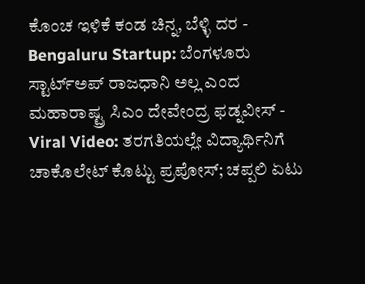ಕೊಂಚ ಇಳಿಕೆ ಕಂಡ ಚಿನ್ನ, ಬೆಳ್ಳಿ ದರ -
Bengaluru Startup: ಬೆಂಗಳೂರು ಸ್ಟಾರ್ಟ್ಅಪ್ ರಾಜಧಾನಿ ಅಲ್ಲ ಎಂದ ಮಹಾರಾಷ್ಟ್ರ ಸಿಎಂ ದೇವೇಂದ್ರ ಫಡ್ನವೀಸ್ -
Viral Video: ತರಗತಿಯಲ್ಲೇ ವಿದ್ಯಾರ್ಥಿನಿಗೆ ಚಾಕೊಲೇಟ್ ಕೊಟ್ಟು ಪ್ರಪೋಸ್; ಚಪ್ಪಲಿ ಏಟು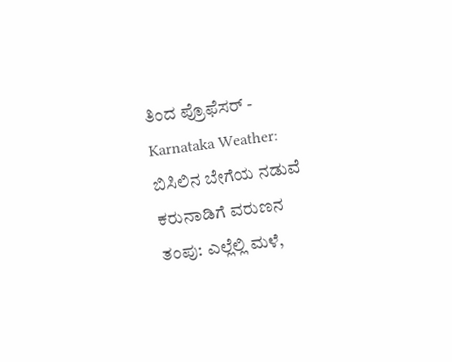ತಿಂದ ಪ್ರೊಫೆಸರ್ -
Karnataka Weather: ಬಿಸಿಲಿನ ಬೇಗೆಯ ನಡುವೆ ಕರುನಾಡಿಗೆ ವರುಣನ ತಂಪು: ಎಲ್ಲೆಲ್ಲಿ ಮಳೆ,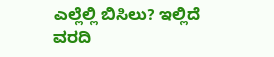ಎಲ್ಲೆಲ್ಲಿ ಬಿಸಿಲು? ಇಲ್ಲಿದೆ ವರದಿ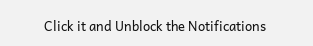Click it and Unblock the Notifications